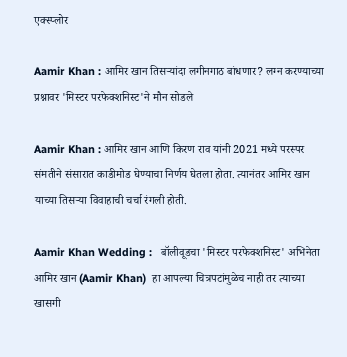एक्स्प्लोर

Aamir Khan : आमिर खान तिसऱ्यांदा लगीनगाठ बांधणार? लग्न करण्याच्या प्रश्नावर 'मिस्टर परफेक्शनिस्ट'ने मौन सोडले

Aamir Khan : आमिर खान आणि किरण राव यांनी 2021 मध्ये परस्पर संमतीने संसारात काडीमोड घेण्याचा निर्णय घेतला होता. त्यानंतर आमिर खान याच्या तिसऱ्या विवाहाची चर्चा रंगली होती.

Aamir Khan Wedding :   बॉलीवूडचा 'मिस्टर परफेक्शनिस्ट' अभिनेता आमिर खान (Aamir Khan)  हा आपल्या चित्रपटांमुळेच नाही तर त्याच्या खासगी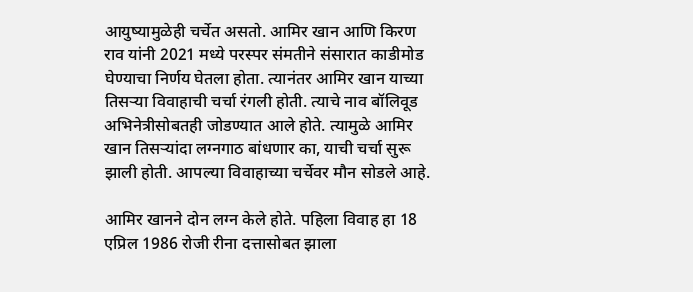आयुष्यामुळेही चर्चेत असतो. आमिर खान आणि किरण राव यांनी 2021 मध्ये परस्पर संमतीने संसारात काडीमोड घेण्याचा निर्णय घेतला होता. त्यानंतर आमिर खान याच्या तिसऱ्या विवाहाची चर्चा रंगली होती. त्याचे नाव बॉलिवूड अभिनेत्रीसोबतही जोडण्यात आले होते. त्यामुळे आमिर खान तिसऱ्यांदा लग्नगाठ बांधणार का, याची चर्चा सुरू झाली होती. आपल्या विवाहाच्या चर्चेवर मौन सोडले आहे.

आमिर खानने दोन लग्न केले होते. पहिला विवाह हा 18 एप्रिल 1986 रोजी रीना दत्तासोबत झाला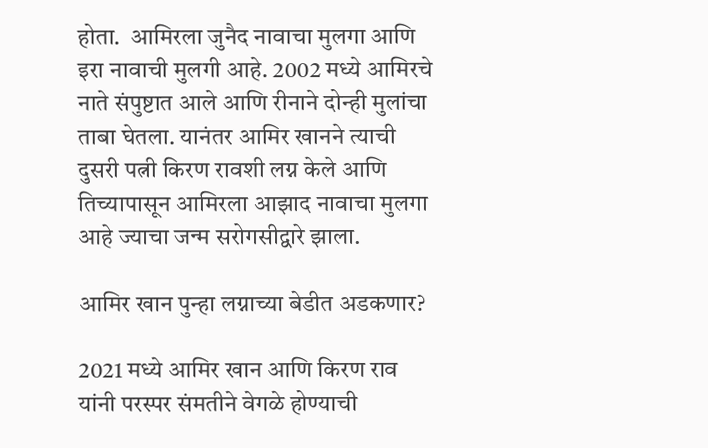होता.  आमिरला जुनैद नावाचा मुलगा आणि इरा नावाची मुलगी आहे. 2002 मध्ये आमिरचे नाते संपुष्टात आले आणि रीनाने दोन्ही मुलांचा ताबा घेतला. यानंतर आमिर खानने त्याची दुसरी पत्नी किरण रावशी लग्न केले आणि तिच्यापासून आमिरला आझाद नावाचा मुलगा आहे ज्याचा जन्म सरोगसीद्वारे झाला.

आमिर खान पुन्हा लग्नाच्या बेडीत अडकणार?

2021 मध्ये आमिर खान आणि किरण राव यांनी परस्पर संमतीने वेगळे होण्याची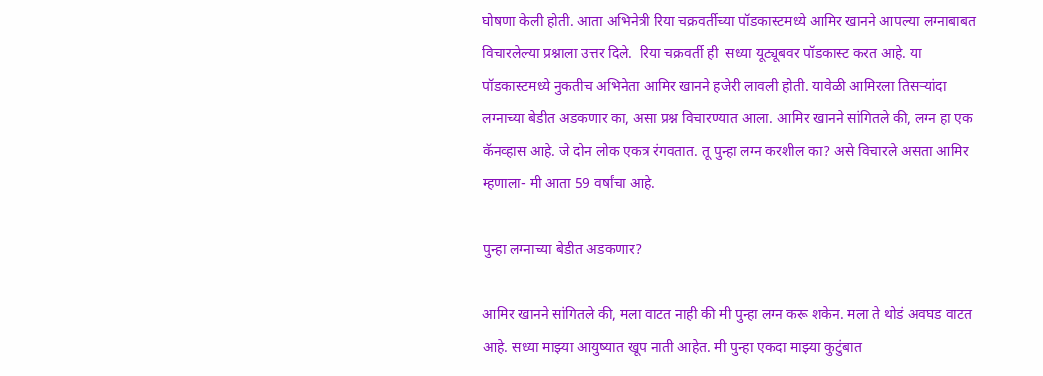घोषणा केली होती. आता अभिनेत्री रिया चक्रवर्तीच्या पॉडकास्टमध्ये आमिर खानने आपल्या लग्नाबाबत विचारलेल्या प्रश्नाला उत्तर दिले.  रिया चक्रवर्ती ही  सध्या यूट्यूबवर पॉडकास्ट करत आहे. या पॉडकास्टमध्ये नुकतीच अभिनेता आमिर खानने हजेरी लावली होती. यावेळी आमिरला तिसऱ्यांदा लग्नाच्या बेडीत अडकणार का, असा प्रश्न विचारण्यात आला. आमिर खानने सांगितले की, लग्न हा एक कॅनव्हास आहे. जे दोन लोक एकत्र रंगवतात. तू पुन्हा लग्न करशील का? असे विचारले असता आमिर म्हणाला- मी आता 59 वर्षांचा आहे.

पुन्हा लग्नाच्या बेडीत अडकणार?

आमिर खानने सांगितले की, मला वाटत नाही की मी पुन्हा लग्न करू शकेन. मला ते थोडं अवघड वाटत आहे. सध्या माझ्या आयुष्यात खूप नाती आहेत. मी पुन्हा एकदा माझ्या कुटुंबात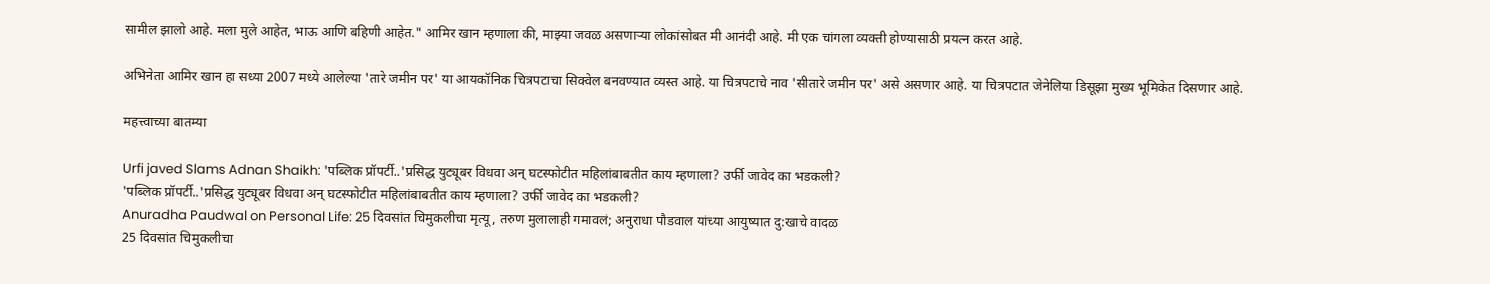सामील झालो आहे. मला मुले आहेत, भाऊ आणि बहिणी आहेत." आमिर खान म्हणाला की, माझ्या जवळ असणाऱ्या लोकांसोबत मी आनंदी आहे. मी एक चांगला व्यक्ती होण्यासाठी प्रयत्न करत आहे.

अभिनेता आमिर खान हा सध्या 2007 मध्ये आलेल्या 'तारे जमीन पर' या आयकॉनिक चित्रपटाचा सिक्वेल बनवण्यात व्यस्त आहे. या चित्रपटाचे नाव 'सीतारे जमीन पर' असे असणार आहे. या चित्रपटात जेनेलिया डिसूझा मुख्य भूमिकेत दिसणार आहे.

महत्त्वाच्या बातम्या

Urfi javed Slams Adnan Shaikh: 'पब्लिक प्रॉपर्टी..'प्रसिद्ध युट्यूबर विधवा अन् घटस्फोटीत महिलांबाबतीत काय म्हणाला? उर्फी जावेद का भडकली?
'पब्लिक प्रॉपर्टी..'प्रसिद्ध युट्यूबर विधवा अन् घटस्फोटीत महिलांबाबतीत काय म्हणाला? उर्फी जावेद का भडकली?
Anuradha Paudwal on Personal Life: 25 दिवसांत चिमुकलीचा मृत्यू, तरुण मुलालाही गमावलं; अनुराधा पौडवाल यांच्या आयुष्यात दु:खाचे वादळ
25 दिवसांत चिमुकलीचा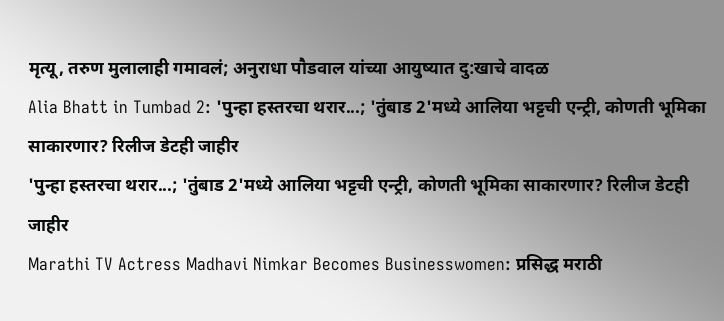मृत्यू, तरुण मुलालाही गमावलं; अनुराधा पौडवाल यांच्या आयुष्यात दु:खाचे वादळ
Alia Bhatt in Tumbad 2: 'पुन्हा हस्तरचा थरार...; 'तुंबाड 2'मध्ये आलिया भट्टची एन्ट्री, कोणती भूमिका साकारणार? रिलीज डेटही जाहीर
'पुन्हा हस्तरचा थरार...; 'तुंबाड 2'मध्ये आलिया भट्टची एन्ट्री, कोणती भूमिका साकारणार? रिलीज डेटही जाहीर
Marathi TV Actress Madhavi Nimkar Becomes Businesswomen: प्रसिद्ध मराठी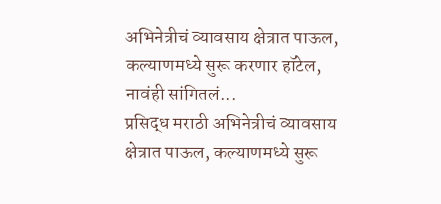अभिनेत्रीचं व्यावसाय क्षेत्रात पाऊल, कल्याणमध्ये सुरू करणार हॉटेल, नावंही सांगितलं...
प्रसिद्ध मराठी अभिनेत्रीचं व्यावसाय क्षेत्रात पाऊल, कल्याणमध्ये सुरू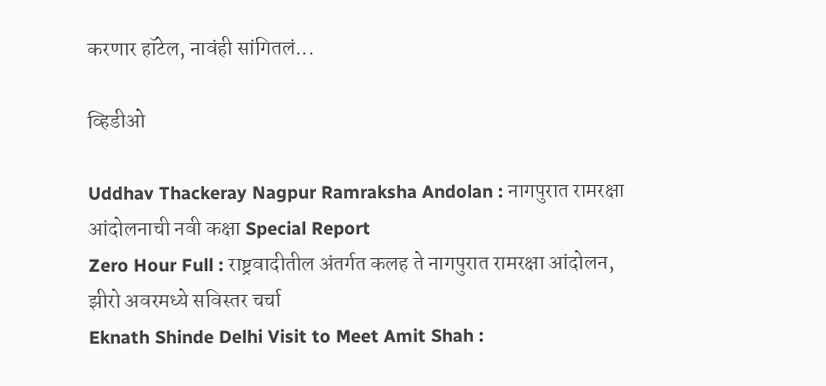करणार हॉटेल, नावंही सांगितलं...

व्हिडीओ

Uddhav Thackeray Nagpur Ramraksha Andolan : नागपुरात रामरक्षा आंदोलनाची नवी कक्षा Special Report
Zero Hour Full : राष्ट्रवादीतील अंतर्गत कलह ते नागपुरात रामरक्षा आंदोलन, झीरो अवरमध्ये सविस्तर चर्चा
Eknath Shinde Delhi Visit to Meet Amit Shah :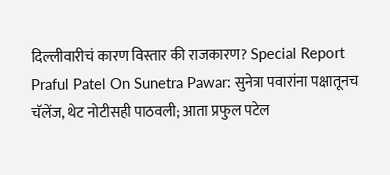दिल्लीवारीचं कारण विस्तार की राजकारण? Special Report
Praful Patel On Sunetra Pawar: सुनेत्रा पवारांना पक्षातूनच चॅलेंज, थेट नोटीसही पाठवली; आता प्रफुल पटेल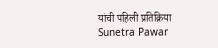यांची पहिली प्रतिक्रिया
Sunetra Pawar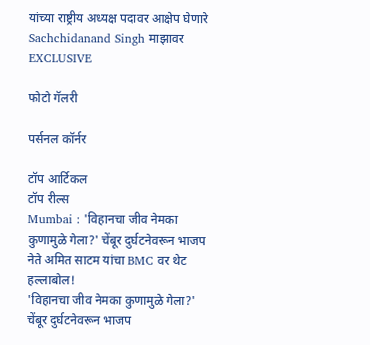यांच्या राष्ट्रीय अध्यक्ष पदावर आक्षेप घेणारे Sachchidanand Singh माझावर EXCLUSIVE

फोटो गॅलरी

पर्सनल कॉर्नर

टॉप आर्टिकल
टॉप रील्स
Mumbai : 'विहानचा जीव नेमका कुणामुळे गेला?' चेंबूर दुर्घटनेवरून भाजप नेते अमित साटम यांचा BMC वर थेट हल्लाबोल!
'विहानचा जीव नेमका कुणामुळे गेला?' चेंबूर दुर्घटनेवरून भाजप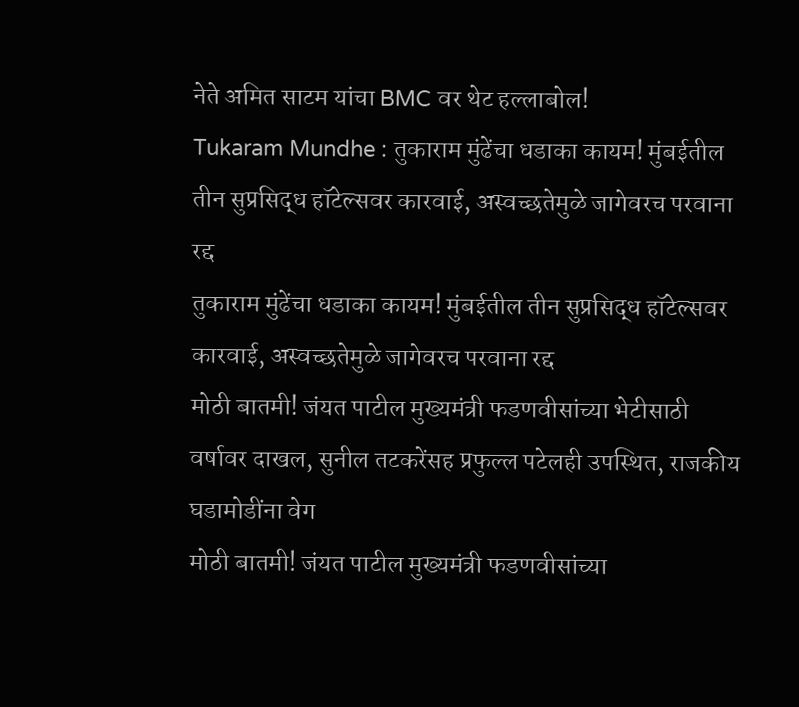नेते अमित साटम यांचा BMC वर थेट हल्लाबोल!
Tukaram Mundhe : तुकाराम मुंढेंचा धडाका कायम! मुंबईतील तीन सुप्रसिद्ध हॉटेल्सवर कारवाई, अस्वच्छतेमुळे जागेवरच परवाना रद्द
तुकाराम मुंढेंचा धडाका कायम! मुंबईतील तीन सुप्रसिद्ध हॉटेल्सवर कारवाई, अस्वच्छतेमुळे जागेवरच परवाना रद्द
मोठी बातमी! जंयत पाटील मुख्यमंत्री फडणवीसांच्या भेटीसाठी वर्षावर दाखल, सुनील तटकरेंसह प्रफुल्ल पटेलही उपस्थित, राजकीय घडामोडींना वेग
मोठी बातमी! जंयत पाटील मुख्यमंत्री फडणवीसांच्या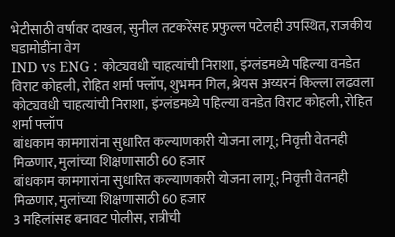भेटीसाठी वर्षावर दाखल, सुनील तटकरेंसह प्रफुल्ल पटेलही उपस्थित, राजकीय घडामोडींना वेग
IND vs ENG : कोट्यवधी चाहत्यांची निराशा, इंग्लंडमध्ये पहिल्या वनडेत विराट कोहली, रोहित शर्मा फ्लॉप, शुभमन गिल, श्रेयस अय्यरनं किल्ला लढवला
कोट्यवधी चाहत्यांची निराशा, इंग्लंडमध्ये पहिल्या वनडेत विराट कोहली, रोहित शर्मा फ्लॉप
बांधकाम कामगारांना सुधारित कल्याणकारी योजना लागू; निवृत्ती वेतनही मिळणार, मुलांच्या शिक्षणासाठी 60 हजार
बांधकाम कामगारांना सुधारित कल्याणकारी योजना लागू; निवृत्ती वेतनही मिळणार, मुलांच्या शिक्षणासाठी 60 हजार
3 महिलांसह बनावट पोलीस, रात्रीची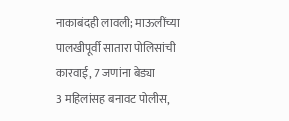नाकाबंदही लावली; माऊलींच्या पालखीपूर्वी सातारा पोलिसांची कारवाई, 7 जणांना बेड्या
3 महिलांसह बनावट पोलीस,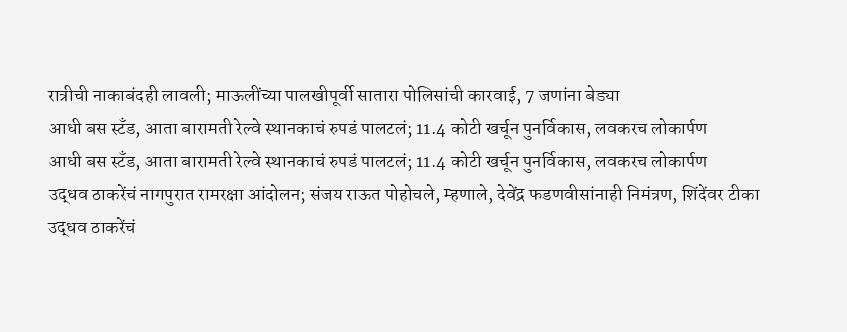रात्रीची नाकाबंदही लावली; माऊलींच्या पालखीपूर्वी सातारा पोलिसांची कारवाई, 7 जणांना बेड्या
आधी बस स्टँड, आता बारामती रेल्वे स्थानकाचं रुपडं पालटलं; 11.4 कोटी खर्चून पुनर्विकास, लवकरच लोकार्पण
आधी बस स्टँड, आता बारामती रेल्वे स्थानकाचं रुपडं पालटलं; 11.4 कोटी खर्चून पुनर्विकास, लवकरच लोकार्पण
उद्धव ठाकरेंचं नागपुरात रामरक्षा आंदोलन; संजय राऊत पोहोचले, म्हणाले, देवेंद्र फडणवीसांनाही निमंत्रण, शिंदेंवर टीका
उद्धव ठाकरेंचं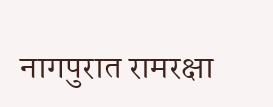नागपुरात रामरक्षा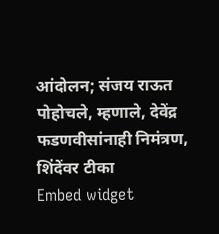आंदोलन; संजय राऊत पोहोचले, म्हणाले, देवेंद्र फडणवीसांनाही निमंत्रण, शिंदेंवर टीका
Embed widget